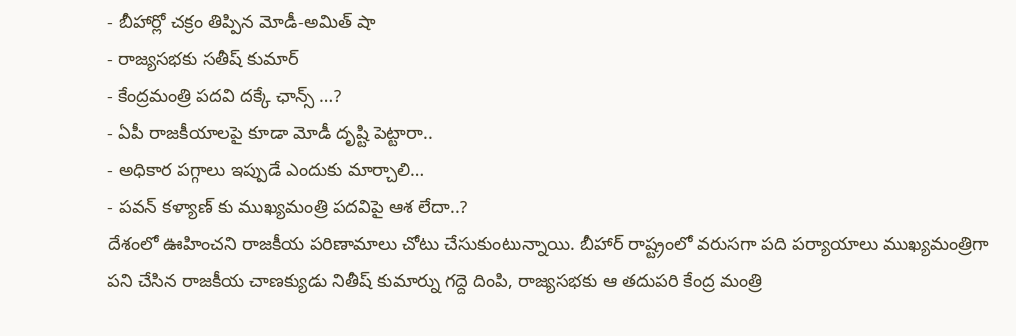- బీహార్లో చక్రం తిప్పిన మోడీ-అమిత్ షా
- రాజ్యసభకు సతీష్ కుమార్
- కేంద్రమంత్రి పదవి దక్కే ఛాన్స్ …?
- ఏపీ రాజకీయాలపై కూడా మోడీ దృష్టి పెట్టారా..
- అధికార పగ్గాలు ఇప్పుడే ఎందుకు మార్చాలి…
- పవన్ కళ్యాణ్ కు ముఖ్యమంత్రి పదవిపై ఆశ లేదా..?
దేశంలో ఊహించని రాజకీయ పరిణామాలు చోటు చేసుకుంటున్నాయి. బీహార్ రాష్ట్రంలో వరుసగా పది పర్యాయాలు ముఖ్యమంత్రిగా పని చేసిన రాజకీయ చాణక్యుడు నితీష్ కుమార్ను గద్దె దింపి, రాజ్యసభకు ఆ తదుపరి కేంద్ర మంత్రి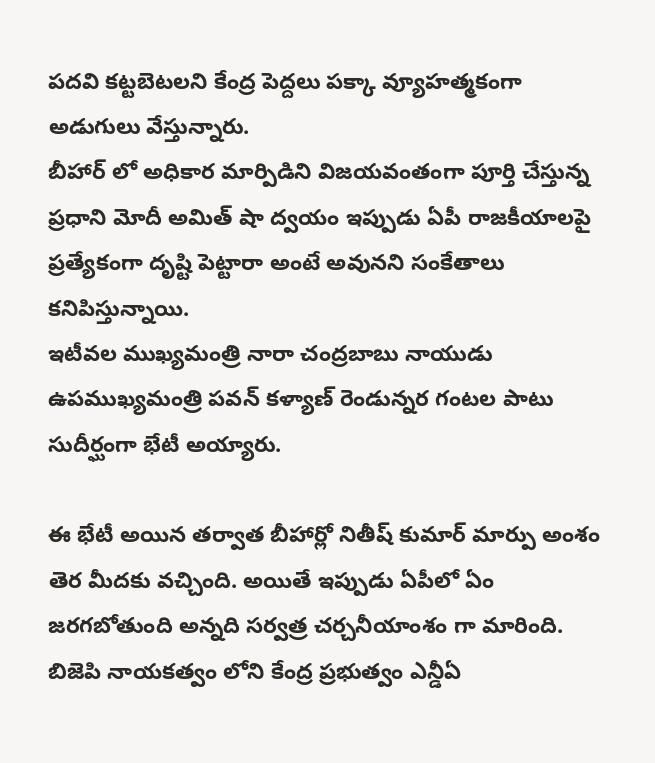పదవి కట్టబెటలని కేంద్ర పెద్దలు పక్కా వ్యూహత్మకంగా అడుగులు వేస్తున్నారు.
బీహార్ లో అధికార మార్పిడిని విజయవంతంగా పూర్తి చేస్తున్న ప్రధాని మోదీ అమిత్ షా ద్వయం ఇప్పుడు ఏపీ రాజకీయాలపై ప్రత్యేకంగా దృష్టి పెట్టారా అంటే అవునని సంకేతాలు కనిపిస్తున్నాయి.
ఇటీవల ముఖ్యమంత్రి నారా చంద్రబాబు నాయుడు ఉపముఖ్యమంత్రి పవన్ కళ్యాణ్ రెండున్నర గంటల పాటు సుదీర్ఘంగా భేటీ అయ్యారు.

ఈ భేటీ అయిన తర్వాత బీహార్లో నితీష్ కుమార్ మార్పు అంశం తెర మీదకు వచ్చింది. అయితే ఇప్పుడు ఏపీలో ఏం జరగబోతుంది అన్నది సర్వత్ర చర్చనీయాంశం గా మారింది.
బిజెపి నాయకత్వం లోని కేంద్ర ప్రభుత్వం ఎన్డీఏ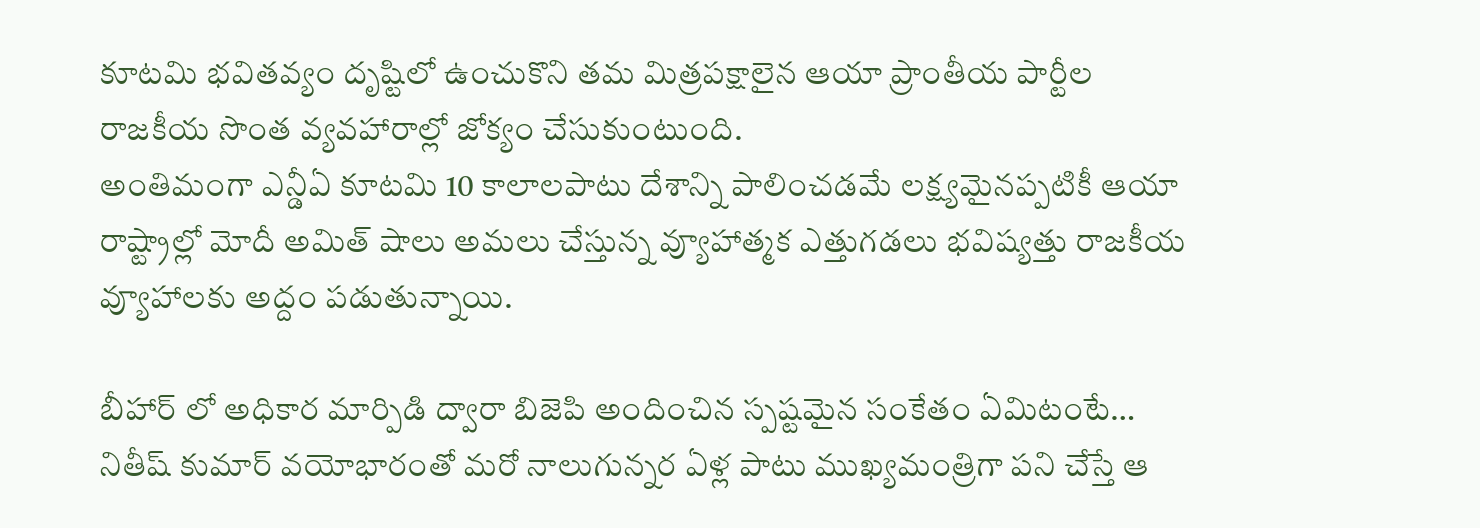కూటమి భవితవ్యం దృష్టిలో ఉంచుకొని తమ మిత్రపక్షాలైన ఆయా ప్రాంతీయ పార్టీల రాజకీయ సొంత వ్యవహారాల్లో జోక్యం చేసుకుంటుంది.
అంతిమంగా ఎన్డీఏ కూటమి 10 కాలాలపాటు దేశాన్ని పాలించడమే లక్ష్యమైనప్పటికీ ఆయా రాష్ట్రాల్లో మోదీ అమిత్ షాలు అమలు చేస్తున్న వ్యూహాత్మక ఎత్తుగడలు భవిష్యత్తు రాజకీయ వ్యూహాలకు అద్దం పడుతున్నాయి.

బీహార్ లో అధికార మార్పిడి ద్వారా బిజెపి అందించిన స్పష్టమైన సంకేతం ఏమిటంటే… నితీష్ కుమార్ వయోభారంతో మరో నాలుగున్నర ఏళ్ల పాటు ముఖ్యమంత్రిగా పని చేస్తే ఆ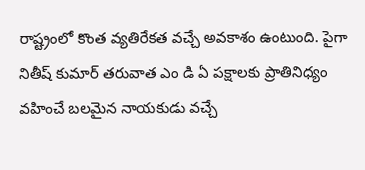రాష్ట్రంలో కొంత వ్యతిరేకత వచ్చే అవకాశం ఉంటుంది. పైగా నితీష్ కుమార్ తరువాత ఎం డి ఏ పక్షాలకు ప్రాతినిధ్యం వహించే బలమైన నాయకుడు వచ్చే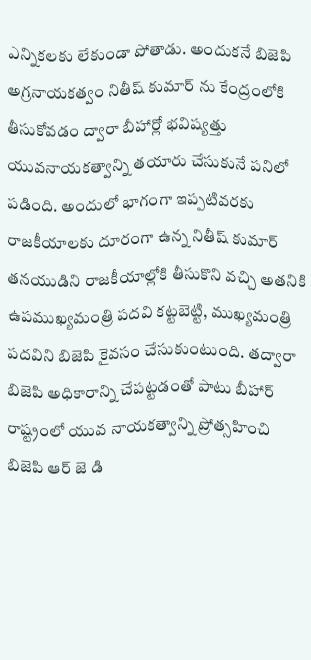ఎన్నికలకు లేకుండా పోతాడు. అందుకనే బిజెపి అగ్రనాయకత్వం నితీష్ కుమార్ ను కేంద్రంలోకి తీసుకోవడం ద్వారా బీహార్లో భవిష్యత్తు యువనాయకత్వాన్ని తయారు చేసుకునే పనిలో పడింది. అందులో భాగంగా ఇప్పటివరకు రాజకీయాలకు దూరంగా ఉన్న నితీష్ కుమార్ తనయుడిని రాజకీయాల్లోకి తీసుకొని వచ్చి అతనికి ఉపముఖ్యమంత్రి పదవి కట్టబెట్టి, ముఖ్యమంత్రి పదవిని బిజెపి కైవసం చేసుకుంటుంది. తద్వారా బిజెపి అధికారాన్ని చేపట్టడంతో పాటు బీహార్ రాష్ట్రంలో యువ నాయకత్వాన్ని ప్రోత్సహించి బిజెపి ఆర్ జె డి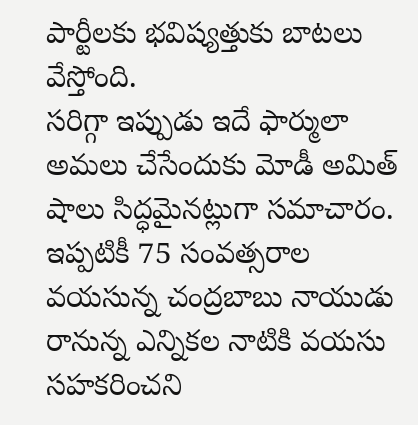పార్టీలకు భవిష్యత్తుకు బాటలు వేస్తోంది.
సరిగ్గా ఇప్పుడు ఇదే ఫార్ములా అమలు చేసేందుకు మోడీ అమిత్ షాలు సిద్ధమైనట్లుగా సమాచారం.
ఇప్పటికీ 75 సంవత్సరాల వయసున్న చంద్రబాబు నాయుడు రానున్న ఎన్నికల నాటికి వయసు సహకరించని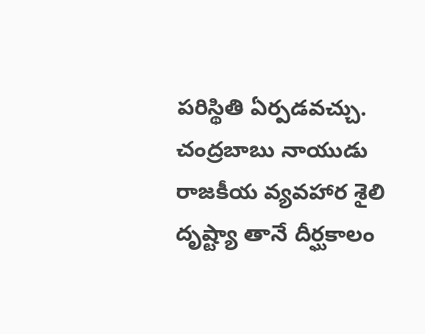పరిస్థితి ఏర్పడవచ్చు. చంద్రబాబు నాయుడు రాజకీయ వ్యవహార శైలి దృష్ట్యా తానే దీర్ఘకాలం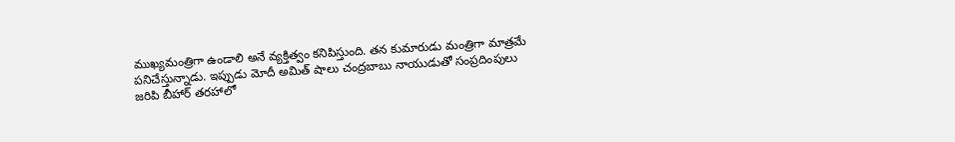ముఖ్యమంత్రిగా ఉండాలి అనే వ్యక్తిత్వం కనిపిస్తుంది. తన కుమారుడు మంత్రిగా మాత్రమే పనిచేస్తున్నాడు. ఇప్పుడు మోదీ అమిత్ షాలు చంద్రబాబు నాయుడుతో సంప్రదింపులు జరిపి బీహార్ తరహాలో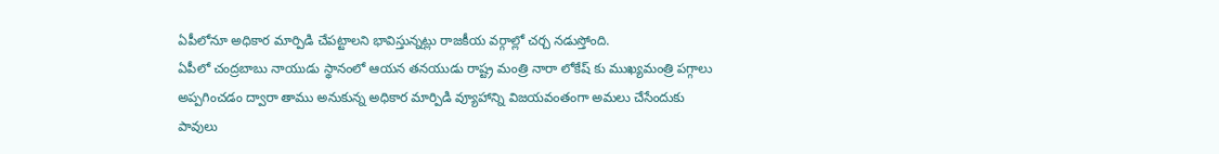ఏపీలోనూ అధికార మార్పిడి చేపట్టాలని భావిస్తున్నట్లు రాజకీయ వర్గాల్లో చర్చ నడుస్తోంది.
ఏపీలో చంద్రబాబు నాయుడు స్థానంలో ఆయన తనయుడు రాష్ట్ర మంత్రి నారా లోకేష్ కు ముఖ్యమంత్రి పగ్గాలు అప్పగించడం ద్వారా తాము అనుకున్న అధికార మార్పిడి వ్యూహాన్ని విజయవంతంగా అమలు చేసేందుకు పావులు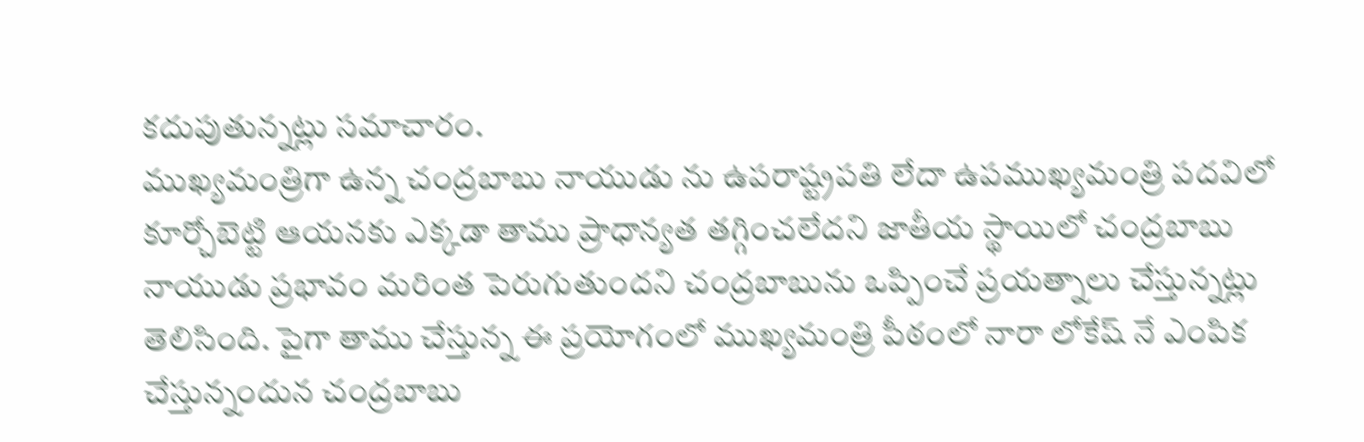కదుపుతున్నట్లు సమాచారం.
ముఖ్యమంత్రిగా ఉన్న చంద్రబాబు నాయుడు ను ఉపరాష్ట్రపతి లేదా ఉపముఖ్యమంత్రి పదవిలో కూర్చోబెట్టి ఆయనకు ఎక్కడా తాము ప్రాధాన్యత తగ్గించలేదని జాతీయ స్థాయిలో చంద్రబాబు నాయుడు ప్రభావం మరింత పెరుగుతుందని చంద్రబాబును ఒప్పించే ప్రయత్నాలు చేస్తున్నట్లు తెలిసింది. పైగా తాము చేస్తున్న ఈ ప్రయోగంలో ముఖ్యమంత్రి పీఠంలో నారా లోకేష్ నే ఎంపిక చేస్తున్నందున చంద్రబాబు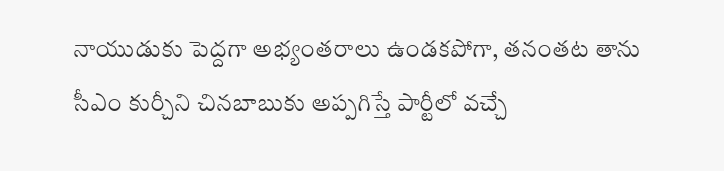నాయుడుకు పెద్దగా అభ్యంతరాలు ఉండకపోగా, తనంతట తాను సీఎం కుర్చీని చినబాబుకు అప్పగిస్తే పార్టీలో వచ్చే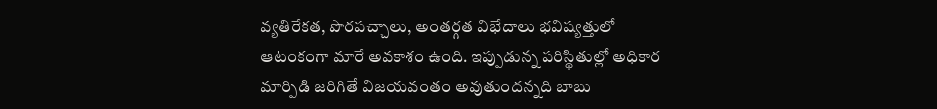వ్యతిరేకత, పొరపచ్చాలు, అంతర్గత విభేదాలు భవిష్యత్తులో ఆటంకంగా మారే అవకాశం ఉంది. ఇప్పుడున్న పరిస్థితుల్లో అధికార మార్పిడి జరిగితే విజయవంతం అవుతుందన్నది బాబు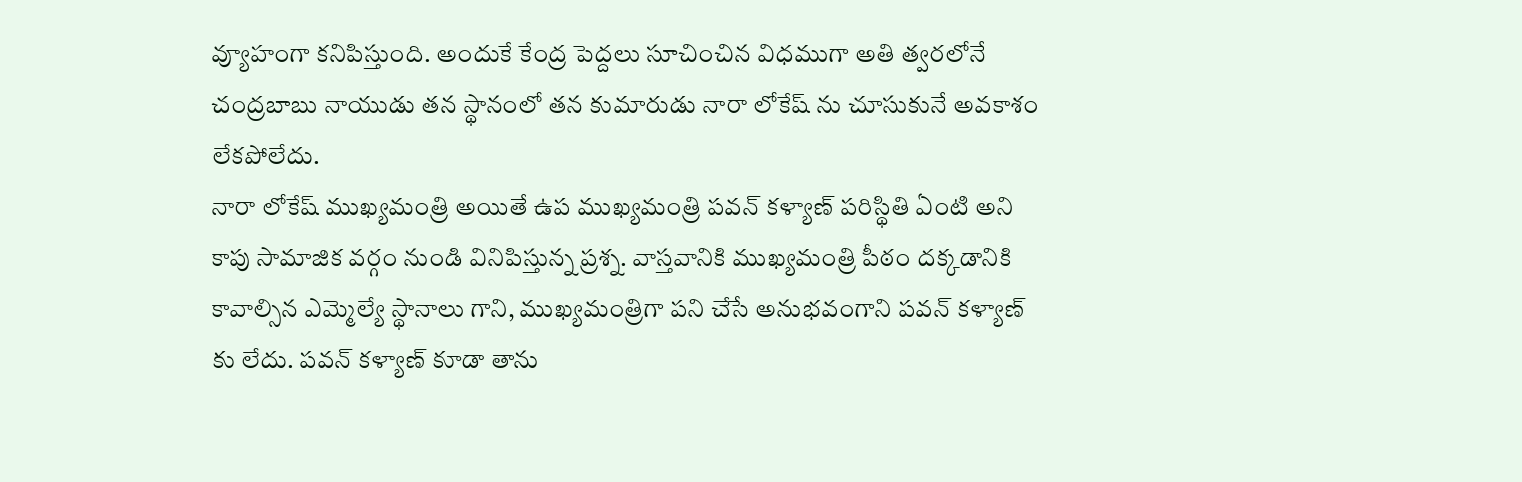వ్యూహంగా కనిపిస్తుంది. అందుకే కేంద్ర పెద్దలు సూచించిన విధముగా అతి త్వరలోనే చంద్రబాబు నాయుడు తన స్థానంలో తన కుమారుడు నారా లోకేష్ ను చూసుకునే అవకాశం లేకపోలేదు.
నారా లోకేష్ ముఖ్యమంత్రి అయితే ఉప ముఖ్యమంత్రి పవన్ కళ్యాణ్ పరిస్థితి ఏంటి అని కాపు సామాజిక వర్గం నుండి వినిపిస్తున్న ప్రశ్న. వాస్తవానికి ముఖ్యమంత్రి పీఠం దక్కడానికి కావాల్సిన ఎమ్మెల్యే స్థానాలు గాని, ముఖ్యమంత్రిగా పని చేసే అనుభవంగాని పవన్ కళ్యాణ్ కు లేదు. పవన్ కళ్యాణ్ కూడా తాను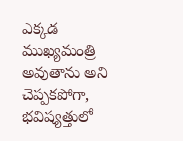ఎక్కడ ముఖ్యమంత్రి అవుతాను అని చెప్పకపోగా, భవిష్యత్తులో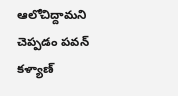ఆలోచిద్దామని చెప్పడం పవన్ కళ్యాణ్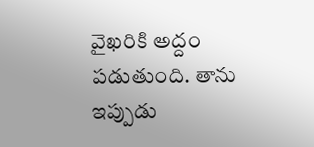వైఖరికి అద్దం పడుతుంది. తాను ఇప్పుడు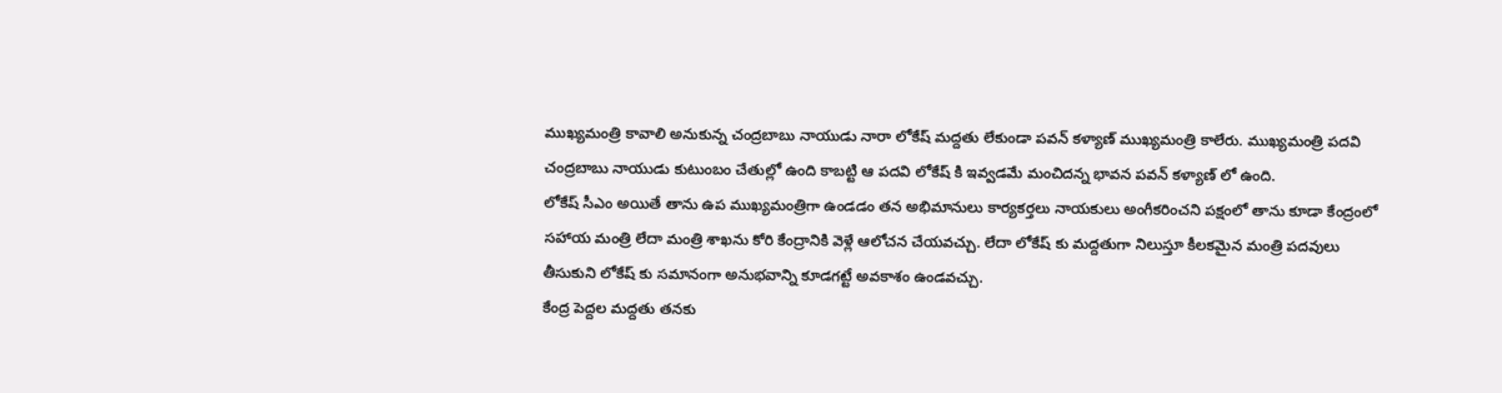ముఖ్యమంత్రి కావాలి అనుకున్న చంద్రబాబు నాయుడు నారా లోకేష్ మద్దతు లేకుండా పవన్ కళ్యాణ్ ముఖ్యమంత్రి కాలేరు. ముఖ్యమంత్రి పదవి చంద్రబాబు నాయుడు కుటుంబం చేతుల్లో ఉంది కాబట్టి ఆ పదవి లోకేష్ కి ఇవ్వడమే మంచిదన్న భావన పవన్ కళ్యాణ్ లో ఉంది.
లోకేష్ సీఎం అయితే తాను ఉప ముఖ్యమంత్రిగా ఉండడం తన అభిమానులు కార్యకర్తలు నాయకులు అంగీకరించని పక్షంలో తాను కూడా కేంద్రంలో సహాయ మంత్రి లేదా మంత్రి శాఖను కోరి కేంద్రానికి వెళ్లే ఆలోచన చేయవచ్చు. లేదా లోకేష్ కు మద్దతుగా నిలుస్తూ కీలకమైన మంత్రి పదవులు తీసుకుని లోకేష్ కు సమానంగా అనుభవాన్ని కూడగట్టే అవకాశం ఉండవచ్చు.
కేంద్ర పెద్దల మద్దతు తనకు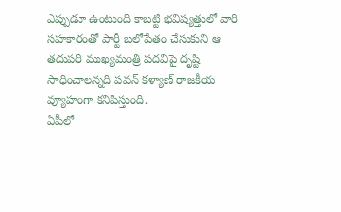ఎప్పుడూ ఉంటుంది కాబట్టి భవిష్యత్తులో వారి సహకారంతో పార్టీ బలోపేతం చేసుకుని ఆ తదుపరి ముఖ్యమంత్రి పదవిపై దృష్టి సాధించాలన్నది పవన్ కళ్యాణ్ రాజకీయ వ్యూహంగా కనిపిస్తుంది.
ఏపీలో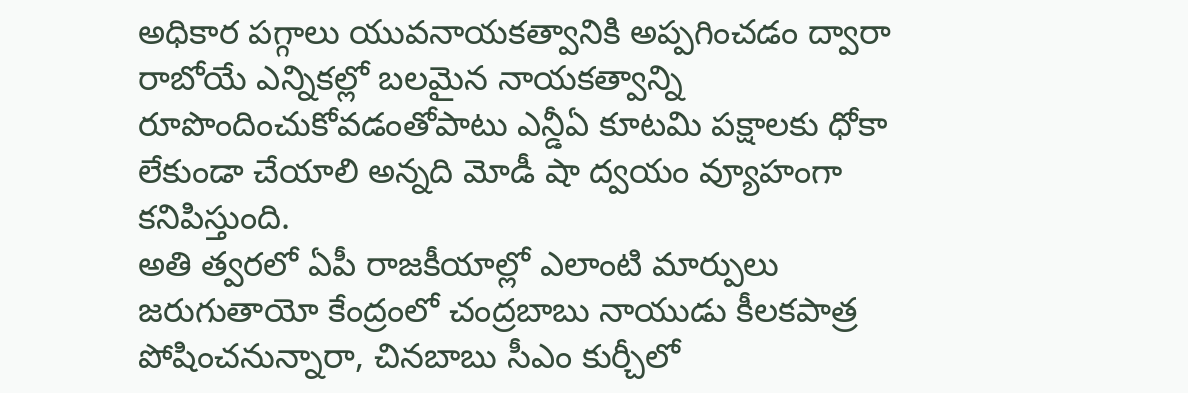అధికార పగ్గాలు యువనాయకత్వానికి అప్పగించడం ద్వారా రాబోయే ఎన్నికల్లో బలమైన నాయకత్వాన్ని రూపొందించుకోవడంతోపాటు ఎన్డీఏ కూటమి పక్షాలకు ధోకా లేకుండా చేయాలి అన్నది మోడీ షా ద్వయం వ్యూహంగా కనిపిస్తుంది.
అతి త్వరలో ఏపీ రాజకీయాల్లో ఎలాంటి మార్పులు జరుగుతాయో కేంద్రంలో చంద్రబాబు నాయుడు కీలకపాత్ర పోషించనున్నారా, చినబాబు సీఎం కుర్చీలో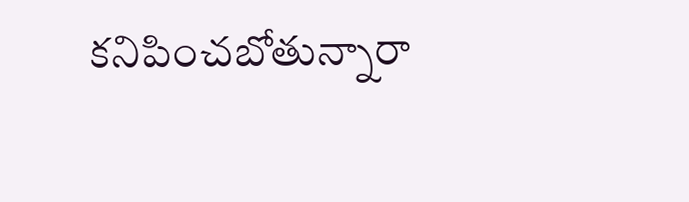కనిపించబోతున్నారా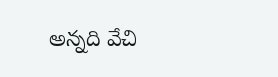అన్నది వేచి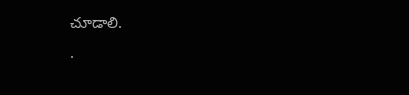చూడాలి.
.